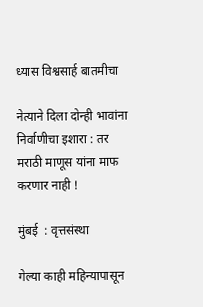ध्यास विश्वसार्ह बातमीचा

नेत्याने दिला दोन्ही भावांना निर्वाणीचा इशारा : तर मराठी माणूस यांना माफ करणार नाही !

मुंबई  : वृत्तसंस्था

गेल्या काही महिन्यापासून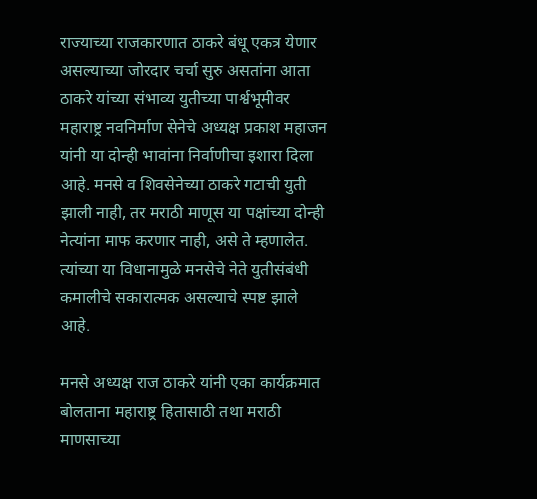राज्याच्या राजकारणात ठाकरे बंधू एकत्र येणार असल्याच्या जोरदार चर्चा सुरु असतांना आता ठाकरे यांच्या संभाव्य युतीच्या पार्श्वभूमीवर महाराष्ट्र नवनिर्माण सेनेचे अध्यक्ष प्रकाश महाजन यांनी या दोन्ही भावांना निर्वाणीचा इशारा दिला आहे. मनसे व शिवसेनेच्या ठाकरे गटाची युती झाली नाही, तर मराठी माणूस या पक्षांच्या दोन्ही नेत्यांना माफ करणार नाही, असे ते म्हणालेत. त्यांच्या या विधानामुळे मनसेचे नेते युतीसंबंधी कमालीचे सकारात्मक असल्याचे स्पष्ट झाले आहे.

मनसे अध्यक्ष राज ठाकरे यांनी एका कार्यक्रमात बोलताना महाराष्ट्र हितासाठी तथा मराठी माणसाच्या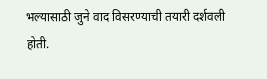भल्यासाठी जुने वाद विसरण्याची तयारी दर्शवली होती.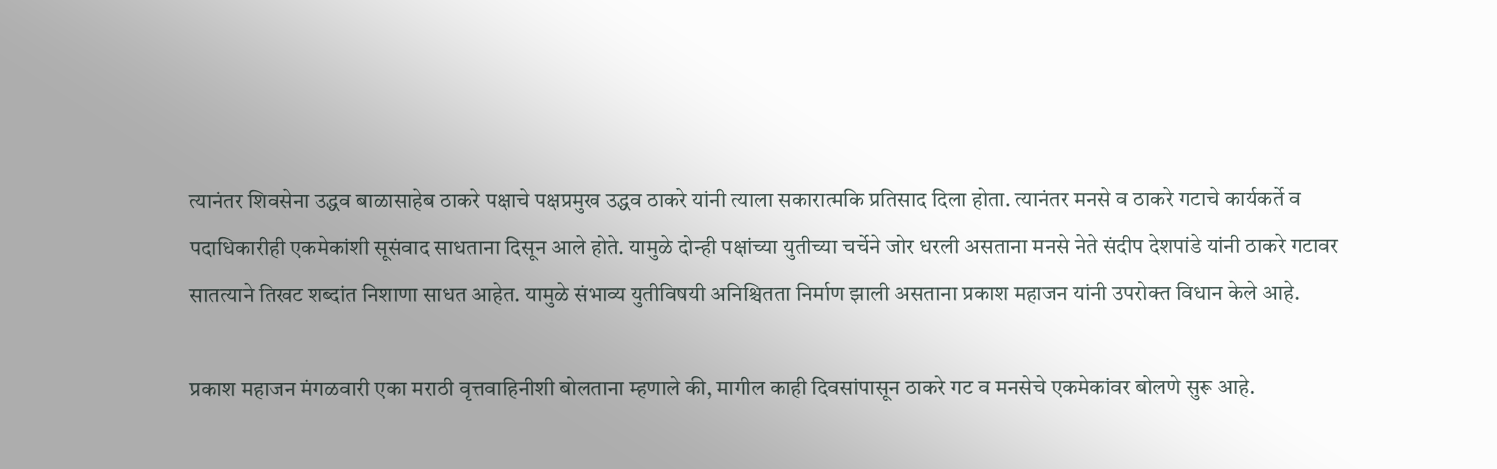त्यानंतर शिवसेना उद्धव बाळासाहेब ठाकरे पक्षाचे पक्षप्रमुख उद्धव ठाकरे यांनी त्याला सकारात्मकि प्रतिसाद दिला होता. त्यानंतर मनसे व ठाकरे गटाचे कार्यकर्ते व पदाधिकारीही एकमेकांशी सूसंवाद साधताना दिसून आले होते. यामुळे दोन्ही पक्षांच्या युतीच्या चर्चेने जोर धरली असताना मनसे नेते संदीप देशपांडे यांनी ठाकरे गटावर सातत्याने तिखट शब्दांत निशाणा साधत आहेत. यामुळे संभाव्य युतीविषयी अनिश्चितता निर्माण झाली असताना प्रकाश महाजन यांनी उपरोक्त विधान केले आहे.

प्रकाश महाजन मंगळवारी एका मराठी वृत्तवाहिनीशी बोलताना म्हणाले की, मागील काही दिवसांपासून ठाकरे गट व मनसेचे एकमेकांवर बोलणे सुरू आहे.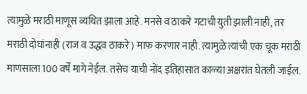त्यामुळे मराठी माणूस व्यथित झाला आहे. मनसे व ठाकरे गटाची युती झाली नाही, तर मराठी दोघांनाही (राज व उद्धव ठाकरे) माफ करणार नाही. त्यामुळे त्यांची एक चूक मराठी माणसाला 100 वर्षे मागे नेईल. तसेच याची नोंद इतिहासात काळ्या अक्षरांत घेतली जाईल.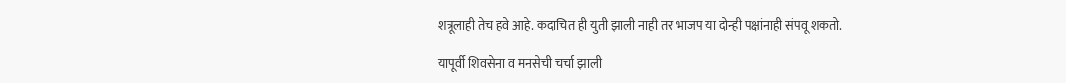शत्रूलाही तेच हवे आहे. कदाचित ही युती झाली नाही तर भाजप या दोन्ही पक्षांनाही संपवू शकतो.

यापूर्वी शिवसेना व मनसेची चर्चा झाली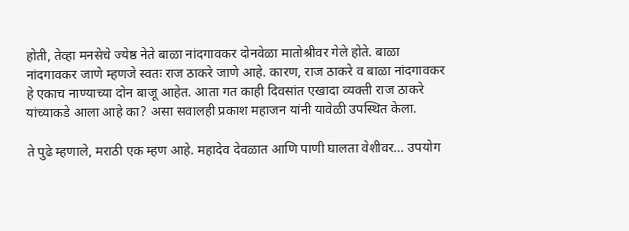होती, तेव्हा मनसेचे ज्येष्ठ नेते बाळा नांदगावकर दोनवेळा मातोश्रीवर गेले होते. बाळा नांदगावकर जाणे म्हणजे स्वतः राज ठाकरे जाणे आहे. कारण, राज ठाकरे व बाळा नांदगावकर हे एकाच नाण्याच्या दोन बाजू आहेत. आता गत काही दिवसांत एखादा व्यक्ती राज ठाकरे यांच्याकडे आला आहे का? असा सवालही प्रकाश महाजन यांनी यावेळी उपस्थित केला.

ते पुढे म्हणाले, मराठी एक म्हण आहे. महादेव देवळात आणि पाणी घालता वेशीवर… उपयोग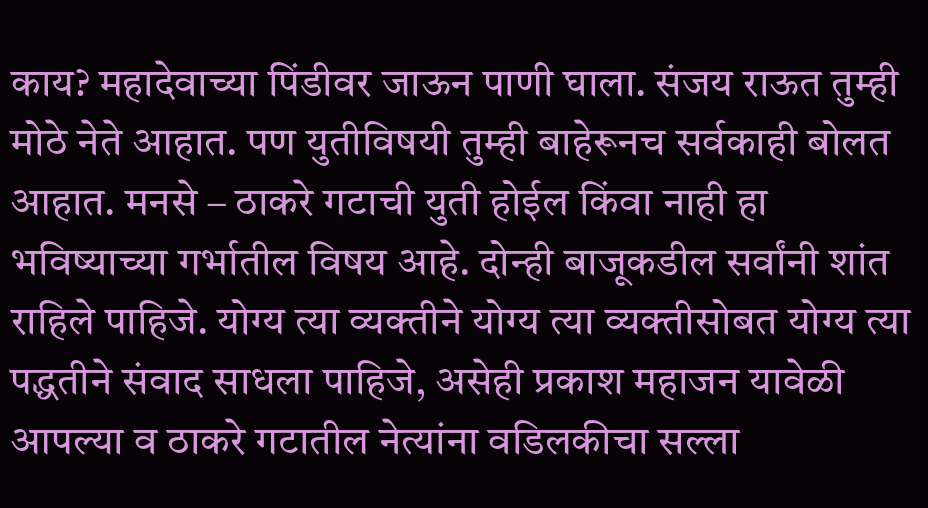काय? महादेवाच्या पिंडीवर जाऊन पाणी घाला. संजय राऊत तुम्ही मोठे नेते आहात. पण युतीविषयी तुम्ही बाहेरूनच सर्वकाही बोलत आहात. मनसे – ठाकरे गटाची युती होईल किंवा नाही हा भविष्याच्या गर्भातील विषय आहे. दोन्ही बाजूकडील सर्वांनी शांत राहिले पाहिजे. योग्य त्या व्यक्तीने योग्य त्या व्यक्तीसोबत योग्य त्या पद्धतीने संवाद साधला पाहिजे, असेही प्रकाश महाजन यावेळी आपल्या व ठाकरे गटातील नेत्यांना वडिलकीचा सल्ला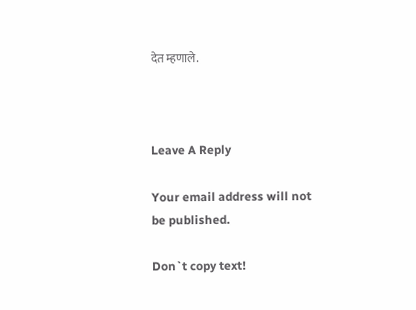देत म्हणाले.



Leave A Reply

Your email address will not be published.

Don`t copy text!